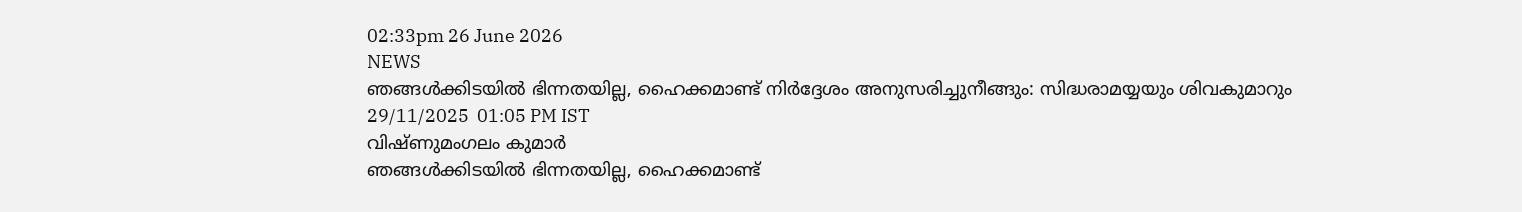02:33pm 26 June 2026
NEWS
ഞങ്ങൾക്കിടയിൽ ഭിന്നതയില്ല, ഹൈക്കമാണ്ട് നിർദ്ദേശം അനുസരിച്ചുനീങ്ങും: സിദ്ധരാമയ്യയും ശിവകുമാറും
29/11/2025  01:05 PM IST
വിഷ്ണുമംഗലം കുമാർ
ഞങ്ങൾക്കിടയിൽ ഭിന്നതയില്ല, ഹൈക്കമാണ്ട്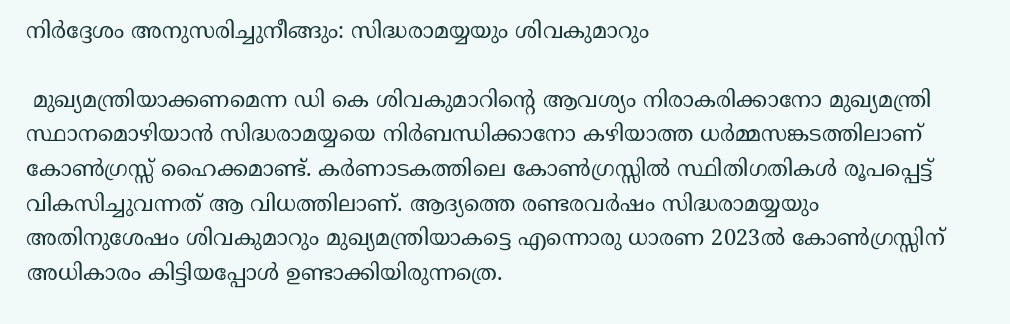നിർദ്ദേശം അനുസരിച്ചുനീങ്ങും: സിദ്ധരാമയ്യയും ശിവകുമാറും

 മുഖ്യമന്ത്രിയാക്കണമെന്ന ഡി കെ ശിവകുമാറിന്റെ ആവശ്യം നിരാകരിക്കാനോ മുഖ്യമന്ത്രി സ്ഥാനമൊഴിയാൻ സിദ്ധരാമയ്യയെ നിർബന്ധിക്കാനോ കഴിയാത്ത ധർമ്മസങ്കടത്തിലാണ് കോൺഗ്രസ്സ് ഹൈക്കമാണ്ട്. കർണാടകത്തിലെ കോൺഗ്രസ്സിൽ സ്ഥിതിഗതികൾ രൂപപ്പെട്ട് വികസിച്ചുവന്നത് ആ വിധത്തിലാണ്. ആദ്യത്തെ രണ്ടരവർഷം സിദ്ധരാമയ്യയും അതിനുശേഷം ശിവകുമാറും മുഖ്യമന്ത്രിയാകട്ടെ എന്നൊരു ധാരണ 2023ൽ കോൺഗ്രസ്സിന് അധികാരം കിട്ടിയപ്പോൾ ഉണ്ടാക്കിയിരുന്നത്രെ.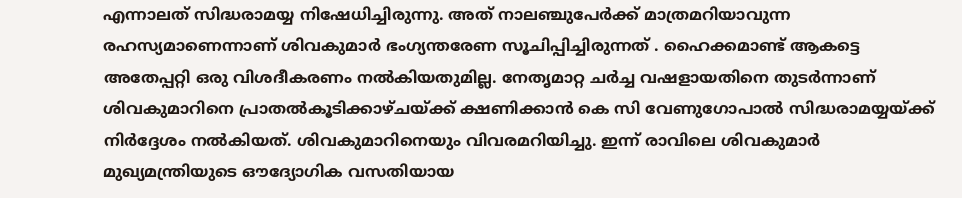എന്നാലത് സിദ്ധരാമയ്യ നിഷേധിച്ചിരുന്നു. അത് നാലഞ്ചുപേർക്ക് മാത്രമറിയാവുന്ന രഹസ്യമാണെന്നാണ് ശിവകുമാർ ഭംഗ്യന്തരേണ സൂചിപ്പിച്ചിരുന്നത് . ഹൈക്കമാണ്ട് ആകട്ടെ അതേപ്പറ്റി ഒരു വിശദീകരണം നൽകിയതുമില്ല. നേതൃമാറ്റ ചർച്ച വഷളായതിനെ തുടർന്നാണ് ശിവകുമാറിനെ പ്രാതൽകൂടിക്കാഴ്ചയ്ക്ക് ക്ഷണിക്കാൻ കെ സി വേണുഗോപാൽ സിദ്ധരാമയ്യയ്‌ക്ക് നിർദ്ദേശം നൽകിയത്. ശിവകുമാറിനെയും വിവരമറിയിച്ചു. ഇന്ന് രാവിലെ ശിവകുമാർ മുഖ്യമന്ത്രിയുടെ ഔദ്യോഗിക വസതിയായ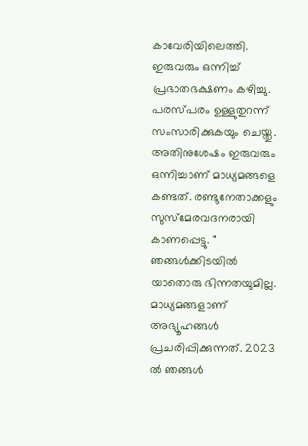കാവേരിയിലെത്തി. ഇരുവരും ഒന്നിച്ച് പ്രഭാതഭക്ഷണം കഴിച്ചു. പരസ്പരം ഉള്ളുതുറന്ന് സംസാരിക്കുകയും ചെയ്തു. അതിനുശേഷം ഇരുവരും ഒന്നിച്ചാണ് മാധ്യമങ്ങളെ കണ്ടത്. രണ്ടുനേതാക്കളും സുസ്മേരവദനരായി കാണപ്പെട്ടു. " ഞങ്ങൾക്കിടയിൽ യാതൊരു ഭിന്നതയുമില്ല. മാധ്യമങ്ങളാണ് അഭ്യൂഹങ്ങൾ പ്രചരിപ്പിക്കുന്നത്. 2023 ൽ ഞങ്ങൾ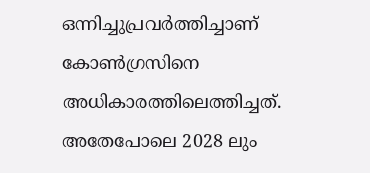ഒന്നിച്ചുപ്രവർത്തിച്ചാണ് കോൺഗ്രസിനെ അധികാരത്തിലെത്തിച്ചത്. അതേപോലെ 2028 ലും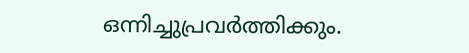ഒന്നിച്ചുപ്രവർത്തിക്കും.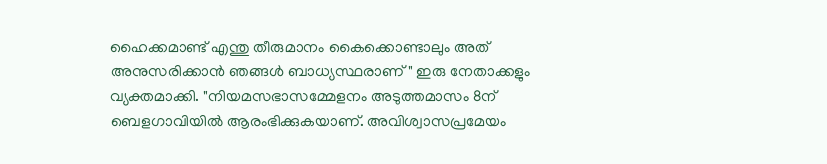ഹൈക്കമാണ്ട് എന്തു തീരുമാനം കൈക്കൊണ്ടാലും അത് അനുസരിക്കാൻ ഞങ്ങൾ ബാധ്യസ്ഥരാണ്" ഇരു നേതാക്കളും വ്യക്തമാക്കി. "നിയമസഭാസമ്മേളനം അടുത്തമാസം 8ന് ബെളഗാവിയിൽ ആരംഭിക്കുകയാണ്. അവിശ്വാസപ്രമേയം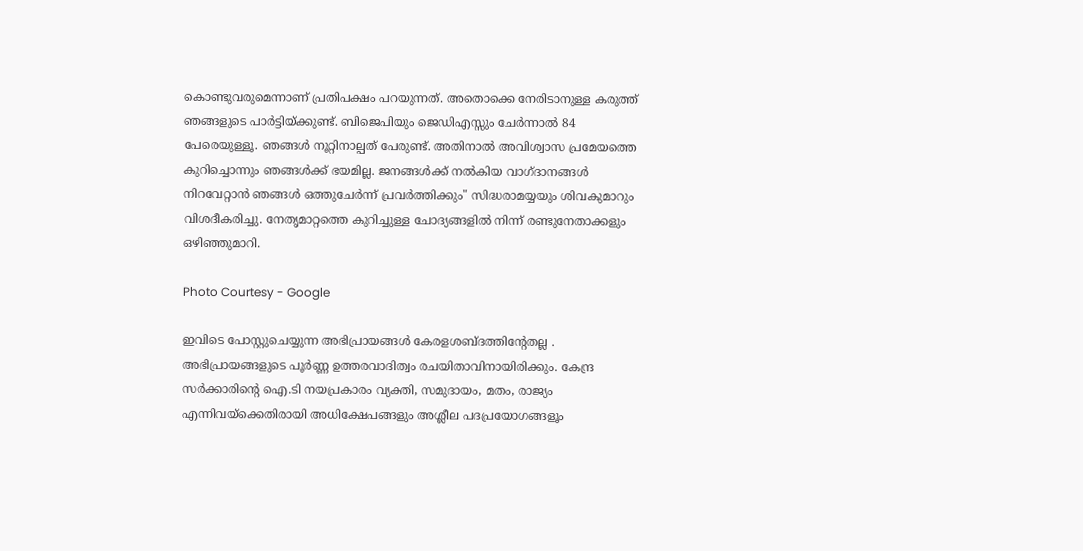കൊണ്ടുവരുമെന്നാണ് പ്രതിപക്ഷം പറയുന്നത്. അതൊക്കെ നേരിടാനുള്ള കരുത്ത് ഞങ്ങളുടെ പാർട്ടിയ്ക്കുണ്ട്. ബിജെപിയും ജെഡിഎസ്സും ചേർന്നാൽ 84 പേരെയുള്ളൂ. ഞങ്ങൾ നൂറ്റിനാല്പത് പേരുണ്ട്. അതിനാൽ അവിശ്വാസ പ്രമേയത്തെ കുറിച്ചൊന്നും ഞങ്ങൾക്ക് ഭയമില്ല. ജനങ്ങൾക്ക് നൽകിയ വാഗ്ദാനങ്ങൾ നിറവേറ്റാൻ ഞങ്ങൾ ഒത്തുചേർന്ന് പ്രവർത്തിക്കും" സിദ്ധരാമയ്യയും ശിവകുമാറും വിശദീകരിച്ചു. നേതൃമാറ്റത്തെ കുറിച്ചുള്ള ചോദ്യങ്ങളിൽ നിന്ന് രണ്ടുനേതാക്കളും ഒഴിഞ്ഞുമാറി.

Photo Courtesy - Google

ഇവിടെ പോസ്റ്റുചെയ്യുന്ന അഭിപ്രായങ്ങള്‍ കേരളശബ്‌ദത്തിന്റേതല്ല . അഭിപ്രായങ്ങളുടെ പൂര്‍ണ്ണ ഉത്തരവാദിത്വം രചയിതാവിനായിരിക്കും. കേന്ദ്ര സർക്കാരിന്റെ ഐ.ടി നയപ്രകാരം വ്യക്തി, സമുദായം, മതം, രാജ്യം എന്നിവയ്ക്കെതിരായി അധിക്ഷേപങ്ങളും അശ്ലീല പദപ്രയോഗങ്ങളൂം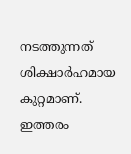നടത്തുന്നത് ശിക്ഷാര്‍ഹമായ കുറ്റമാണ്. ഇത്തരം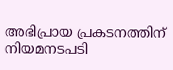അഭിപ്രായ പ്രകടനത്തിന് നിയമനടപടി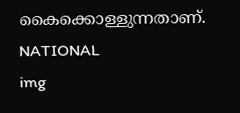കൈക്കൊള്ളുന്നതാണ്.
NATIONAL
img